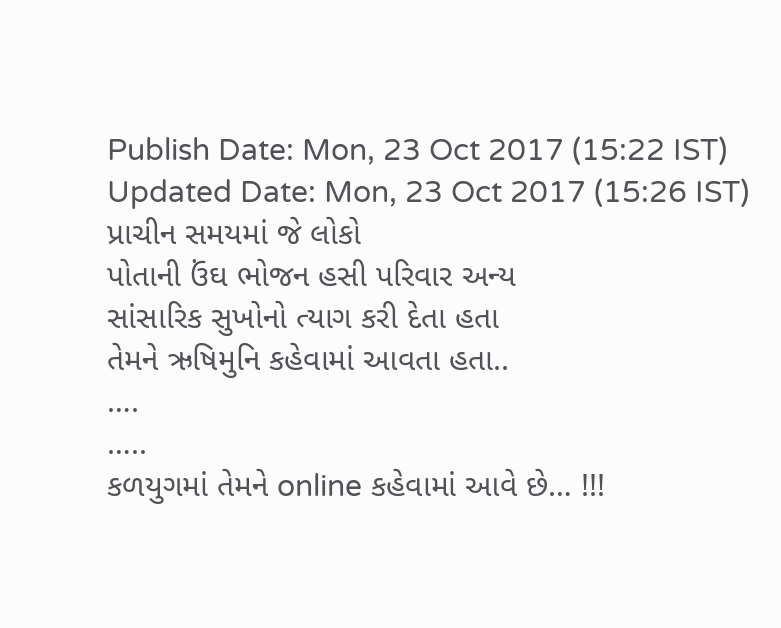Publish Date: Mon, 23 Oct 2017 (15:22 IST)
Updated Date: Mon, 23 Oct 2017 (15:26 IST)
પ્રાચીન સમયમાં જે લોકો
પોતાની ઉંઘ ભોજન હસી પરિવાર અન્ય
સાંસારિક સુખોનો ત્યાગ કરી દેતા હતા
તેમને ઋષિમુનિ કહેવામાં આવતા હતા..
….
…..
કળયુગમાં તેમને online કહેવામાં આવે છે… !!!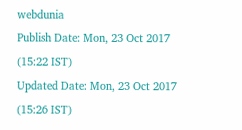webdunia
Publish Date: Mon, 23 Oct 2017 (15:22 IST)
Updated Date: Mon, 23 Oct 2017 (15:26 IST)